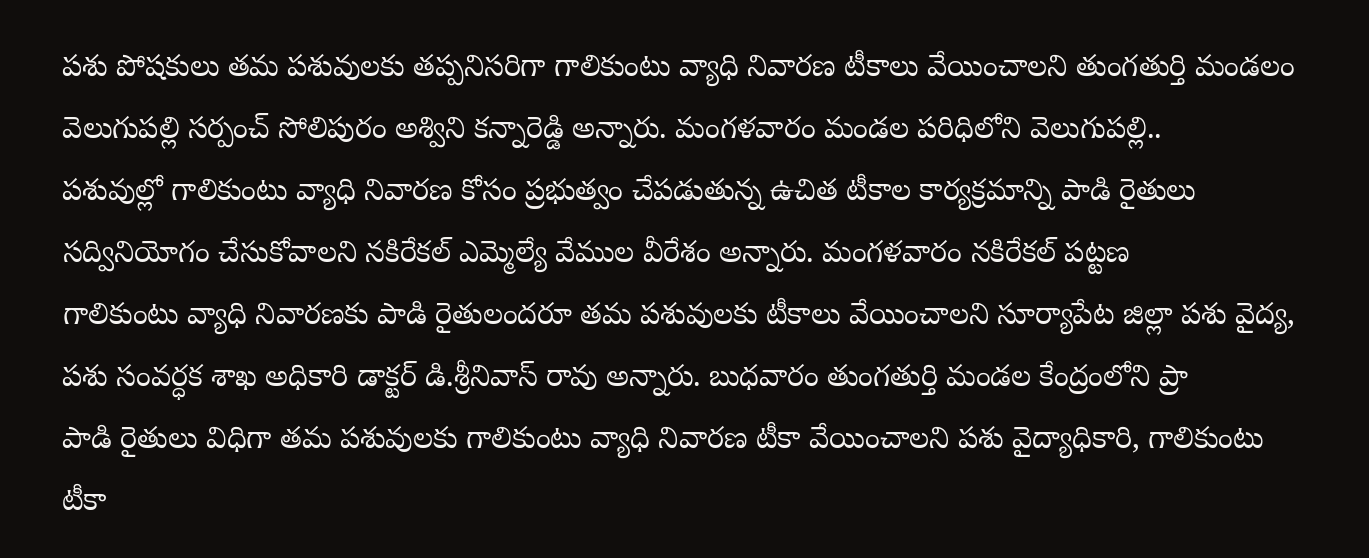పశు పోషకులు తమ పశువులకు తప్పనిసరిగా గాలికుంటు వ్యాధి నివారణ టీకాలు వేయించాలని తుంగతుర్తి మండలం వెలుగుపల్లి సర్పంచ్ సోలిపురం అశ్విని కన్నారెడ్డి అన్నారు. మంగళవారం మండల పరిధిలోని వెలుగుపల్లి..
పశువుల్లో గాలికుంటు వ్యాధి నివారణ కోసం ప్రభుత్వం చేపడుతున్న ఉచిత టీకాల కార్యక్రమాన్ని పాడి రైతులు సద్వినియోగం చేసుకోవాలని నకిరేకల్ ఎమ్మెల్యే వేముల వీరేశం అన్నారు. మంగళవారం నకిరేకల్ పట్టణ
గాలికుంటు వ్యాధి నివారణకు పాడి రైతులందరూ తమ పశువులకు టీకాలు వేయించాలని సూర్యాపేట జిల్లా పశు వైద్య, పశు సంవర్ధక శాఖ అధికారి డాక్టర్ డి.శ్రీనివాస్ రావు అన్నారు. బుధవారం తుంగతుర్తి మండల కేంద్రంలోని ప్రా
పాడి రైతులు విధిగా తమ పశువులకు గాలికుంటు వ్యాధి నివారణ టీకా వేయించాలని పశు వైద్యాధికారి, గాలికుంటు టీకా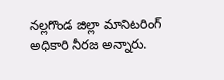నల్లగొండ జిల్లా మానిటరింగ్ అధికారి నీరజ అన్నారు.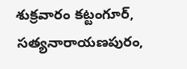శుక్రవారం కట్టంగూర్, సత్యనారాయణపురం,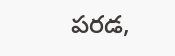పరడ,